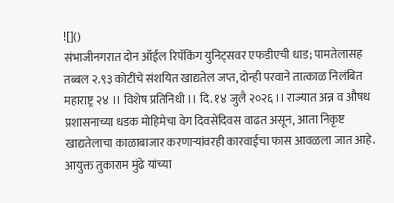![]()
संभाजीनगरात दोन ऑईल रिपॅकिंग युनिट्सवर एफडीएची धाड; पामतेलासह तब्बल २.९३ कोटींचे संशयित खाद्यतेल जप्त, दोन्ही परवाने तात्काळ निलंबित
महाराष्ट्र २४ ।। विशेष प्रतिनिधी ।। दि. १४ जुलै २०२६ ।। राज्यात अन्न व औषध प्रशासनाच्या धडक मोहिमेचा वेग दिवसेंदिवस वाढत असून, आता निकृष्ट खाद्यतेलाचा काळाबाजार करणाऱ्यांवरही कारवाईचा फास आवळला जात आहे. आयुक्त तुकाराम मुंढे यांच्या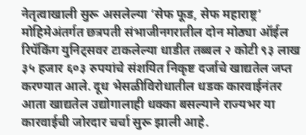नेतृत्वाखाली सुरू असलेल्या ‘सेफ फूड, सेफ महाराष्ट्र’ मोहिमेअंतर्गत छत्रपती संभाजीनगरातील दोन मोठ्या ऑईल रिपॅकिंग युनिट्सवर टाकलेल्या धाडीत तब्बल २ कोटी ९३ लाख ३५ हजार ६०३ रुपयांचे संशयित निकृष्ट दर्जाचे खाद्यतेल जप्त करण्यात आले. दूध भेसळीविरोधातील धडक कारवाईनंतर आता खाद्यतेल उद्योगालाही धक्का बसल्याने राज्यभर या कारवाईची जोरदार चर्चा सुरू झाली आहे.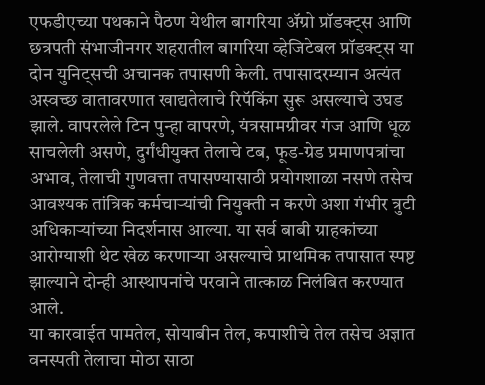एफडीएच्या पथकाने पैठण येथील बागरिया ॲग्रो प्रॉडक्ट्स आणि छत्रपती संभाजीनगर शहरातील बागरिया व्हेजिटेबल प्रॉडक्ट्स या दोन युनिट्सची अचानक तपासणी केली. तपासादरम्यान अत्यंत अस्वच्छ वातावरणात खाद्यतेलाचे रिपॅकिंग सुरू असल्याचे उघड झाले. वापरलेले टिन पुन्हा वापरणे, यंत्रसामग्रीवर गंज आणि धूळ साचलेली असणे, दुर्गंधीयुक्त तेलाचे टब, फूड-ग्रेड प्रमाणपत्रांचा अभाव, तेलाची गुणवत्ता तपासण्यासाठी प्रयोगशाळा नसणे तसेच आवश्यक तांत्रिक कर्मचाऱ्यांची नियुक्ती न करणे अशा गंभीर त्रुटी अधिकाऱ्यांच्या निदर्शनास आल्या. या सर्व बाबी ग्राहकांच्या आरोग्याशी थेट खेळ करणाऱ्या असल्याचे प्राथमिक तपासात स्पष्ट झाल्याने दोन्ही आस्थापनांचे परवाने तात्काळ निलंबित करण्यात आले.
या कारवाईत पामतेल, सोयाबीन तेल, कपाशीचे तेल तसेच अज्ञात वनस्पती तेलाचा मोठा साठा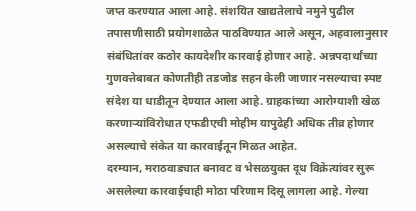जप्त करण्यात आला आहे. संशयित खाद्यतेलाचे नमुने पुढील तपासणीसाठी प्रयोगशाळेत पाठविण्यात आले असून, अहवालानुसार संबंधितांवर कठोर कायदेशीर कारवाई होणार आहे. अन्नपदार्थांच्या गुणवत्तेबाबत कोणतीही तडजोड सहन केली जाणार नसल्याचा स्पष्ट संदेश या धाडीतून देण्यात आला आहे. ग्राहकांच्या आरोग्याशी खेळ करणाऱ्यांविरोधात एफडीएची मोहीम यापुढेही अधिक तीव्र होणार असल्याचे संकेत या कारवाईतून मिळत आहेत.
दरम्यान, मराठवाड्यात बनावट व भेसळयुक्त दूध विक्रेत्यांवर सुरू असलेल्या कारवाईचाही मोठा परिणाम दिसू लागला आहे. गेल्या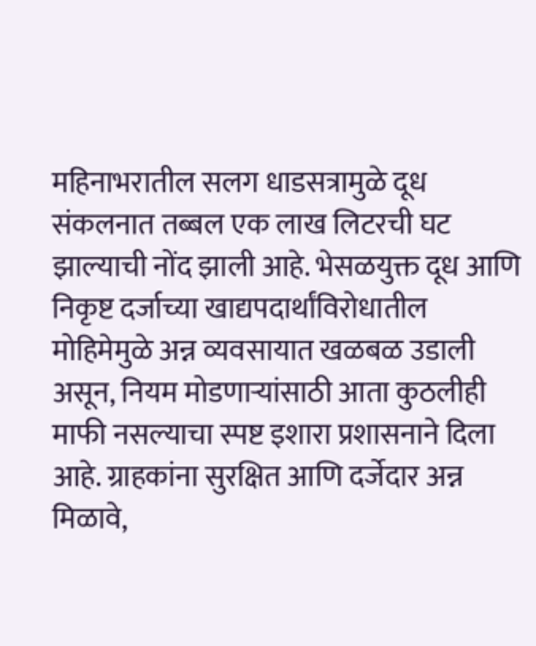महिनाभरातील सलग धाडसत्रामुळे दूध संकलनात तब्बल एक लाख लिटरची घट झाल्याची नोंद झाली आहे. भेसळयुक्त दूध आणि निकृष्ट दर्जाच्या खाद्यपदार्थांविरोधातील मोहिमेमुळे अन्न व्यवसायात खळबळ उडाली असून, नियम मोडणाऱ्यांसाठी आता कुठलीही माफी नसल्याचा स्पष्ट इशारा प्रशासनाने दिला आहे. ग्राहकांना सुरक्षित आणि दर्जेदार अन्न मिळावे,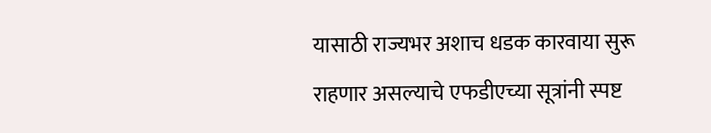यासाठी राज्यभर अशाच धडक कारवाया सुरू राहणार असल्याचे एफडीएच्या सूत्रांनी स्पष्ट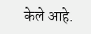केले आहे.